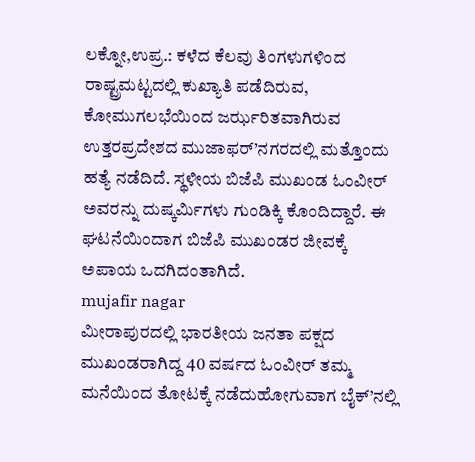ಲಕ್ನೋ,ಉಪ್ರ.: ಕಳೆದ ಕೆಲವು ತಿಂಗಳುಗಳಿಂದ ರಾಷ್ಟ್ರಮಟ್ಟದಲ್ಲಿ ಕುಖ್ಯಾತಿ ಪಡೆದಿರುವ, ಕೋಮುಗಲಭೆಯಿಂದ ಜರ್ಝರಿತವಾಗಿರುವ ಉತ್ತರಪ್ರದೇಶದ ಮುಜಾಫರ್’ನಗರದಲ್ಲಿ ಮತ್ತೊಂದು ಹತ್ಯೆ ನಡೆದಿದೆ. ಸ್ಥಳೀಯ ಬಿಜೆಪಿ ಮುಖಂಡ ಓಂವೀರ್ ಅವರನ್ನು ದುಷ್ಕರ್ಮಿಗಳು ಗುಂಡಿಕ್ಕಿ ಕೊಂದಿದ್ದಾರೆ. ಈ ಘಟನೆಯಿಂದಾಗ ಬಿಜೆಪಿ ಮುಖಂಡರ ಜೀವಕ್ಕೆ ಅಪಾಯ ಒದಗಿದಂತಾಗಿದೆ.
mujafir nagar
ಮೀರಾಪುರದಲ್ಲಿ ಭಾರತೀಯ ಜನತಾ ಪಕ್ಷದ ಮುಖಂಡರಾಗಿದ್ದ 40 ವರ್ಷದ ಓಂವೀರ್ ತಮ್ಮ ಮನೆಯಿಂದ ತೋಟಕ್ಕೆ ನಡೆದುಹೋಗುವಾಗ ಬೈಕ್’ನಲ್ಲಿ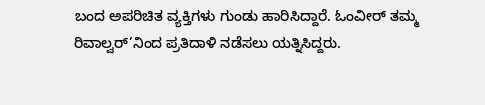ಬಂದ ಅಪರಿಚಿತ ವ್ಯಕ್ತಿಗಳು ಗುಂಡು ಹಾರಿಸಿದ್ದಾರೆ. ಓಂವೀರ್ ತಮ್ಮ ರಿವಾಲ್ವರ್’ನಿಂದ ಪ್ರತಿದಾಳಿ ನಡೆಸಲು ಯತ್ನಿಸಿದ್ದರು.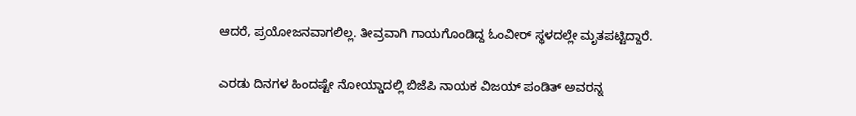ಆದರೆ, ಪ್ರಯೋಜನವಾಗಲಿಲ್ಲ. ತೀವ್ರವಾಗಿ ಗಾಯಗೊಂಡಿದ್ದ ಓಂವೀರ್ ಸ್ಥಳದಲ್ಲೇ ಮೃತಪಟ್ಟಿದ್ದಾರೆ.

ಎರಡು ದಿನಗಳ ಹಿಂದಷ್ಟೇ ನೋಯ್ಡಾದಲ್ಲಿ ಬಿಜೆಪಿ ನಾಯಕ ವಿಜಯ್ ಪಂಡಿತ್ ಅವರನ್ನ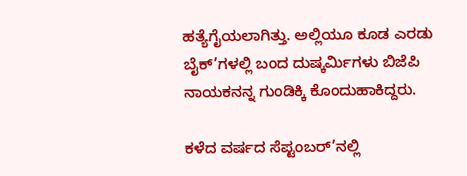ಹತ್ಯೆಗೈಯಲಾಗಿತ್ತು. ಅಲ್ಲಿಯೂ ಕೂಡ ಎರಡು ಬೈಕ್’ಗಳಲ್ಲಿ ಬಂದ ದುಷ್ಕರ್ಮಿಗಳು ಬಿಜೆಪಿ ನಾಯಕನನ್ನ ಗುಂಡಿಕ್ಕಿ ಕೊಂದುಹಾಕಿದ್ದರು.

ಕಳೆದ ವರ್ಷದ ಸೆಪ್ಟಂಬರ್’ನಲ್ಲಿ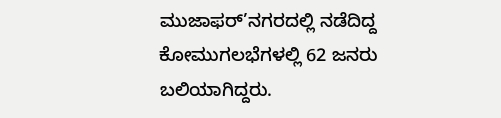ಮುಜಾಫರ್’ನಗರದಲ್ಲಿ ನಡೆದಿದ್ದ ಕೋಮುಗಲಭೆಗಳಲ್ಲಿ 62 ಜನರು ಬಲಿಯಾಗಿದ್ದರು.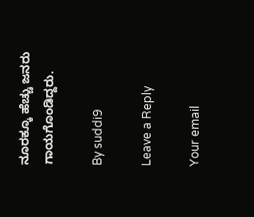ನೂರಕ್ಕೂ ಹೆಚ್ಚು ಜನರು ಗಾಯಗೊಂಡಿದ್ದರು.

By suddi9

Leave a Reply

Your email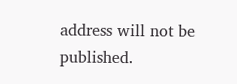address will not be published.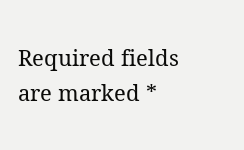Required fields are marked *